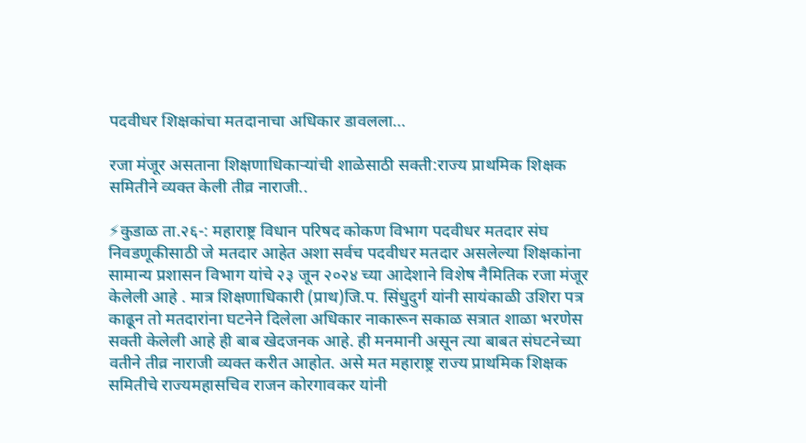पदवीधर शिक्षकांचा मतदानाचा अधिकार डावलला…

रजा मंजूर असताना शिक्षणाधिकाऱ्यांची शाळेसाठी सक्ती:राज्य प्राथमिक शिक्षक समितीने व्यक्त केली तीव्र नाराजी..

⚡कुडाळ ता.२६-: महाराष्ट्र विधान परिषद कोकण विभाग पदवीधर मतदार संघ निवडणूकीसाठी जे मतदार आहेत अशा सर्वच पदवीधर मतदार असलेल्या शिक्षकांना सामान्य प्रशासन विभाग यांचे २३ जून २०२४ च्या आदेशाने विशेष नैमितिक रजा मंजूर केलेली आहे . मात्र शिक्षणाधिकारी (प्राथ)जि.प. सिंधुदुर्ग यांनी सायंकाळी उशिरा पत्र काढून तो मतदारांना घटनेने दिलेला अधिकार नाकारून सकाळ सत्रात शाळा भरणेस सक्ती केलेली आहे ही बाब खेदजनक आहे. ही मनमानी असून त्या बाबत संघटनेच्या वतीने तीव्र नाराजी व्यक्त करीत आहोत. असे मत महाराष्ट्र राज्य प्राथमिक शिक्षक समितीचे राज्यमहासचिव राजन कोरगावकर यांनी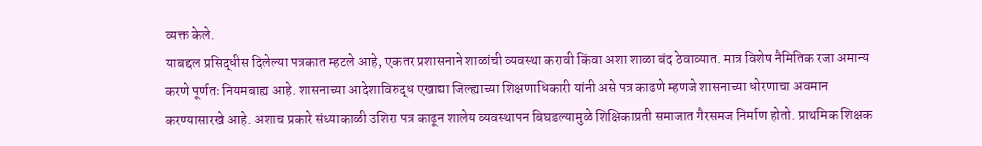व्यक्त केले.
याबद्दल प्रसिद्धीस दिलेल्या पत्रकात म्हटले आहे, एकतर प्रशासनाने शाळांची व्यवस्था करावी किंवा अशा शाळा बंद ठेवाव्यात. मात्र विशेष नैमितिक रजा अमान्य करणे पूर्णतः नियमबाह्य आहे. शासनाच्या आदेशाविरुद्ध एखाद्या जिल्ह्याच्या शिक्षणाधिकारी यांनी असे पत्र काढणे म्हणजे शासनाच्या धोरणाचा अवमान करण्यासारखे आहे. अशाच प्रकारे संध्याकाळी उशिरा पत्र काढून शालेय व्यवस्थापन बिघडल्यामुळे शिक्षिकाप्रती समाजात गैरसमज निर्माण होतो. प्राथमिक शिक्षक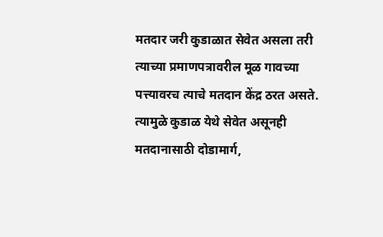मतदार जरी कुडाळात सेवेत असला तरी त्याच्या प्रमाणपत्रावरील मूळ गावच्या पत्त्यावरच त्याचे मतदान केंद्र ठरत असते. त्यामुळे कुडाळ येथे सेवेत असूनही मतदानासाठी दोडामार्ग,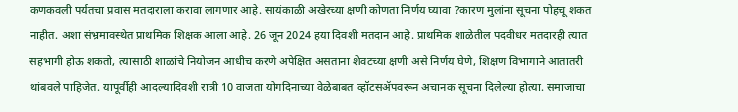कणकवली पर्यतचा प्रवास मतदाराला करावा लागणार आहे. सायंकाळी अखेरच्या क्षणी कोणता निर्णय घ्यावा ?कारण मुलांना सूचना पोहचू शकत नाहीत. अशा संभ्रमावस्थेत प्राथमिक शिक्षक आला आहे. 26 जून 2024 हया दिवशी मतदान आहे. प्राथमिक शाळेतील पदवीधर मतदारही त्यात सहभागी होऊ शकतो, त्यासाठी शाळांचे नियोजन आधीच करणे अपेक्षित असताना शेवटच्या क्षणी असे निर्णय घेणे, शिक्षण विभागाने आतातरी थांबवले पाहिजेत. यापूर्वीही आदल्यादिवशी रात्री 10 वाजता योगदिनाच्या वेळेबाबत व्हॉटसॲपवरून अचानक सूचना दिलेल्या होत्या. समाजाचा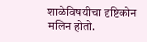शाळेविषयीचा दृष्टिकोन मलिन होतो.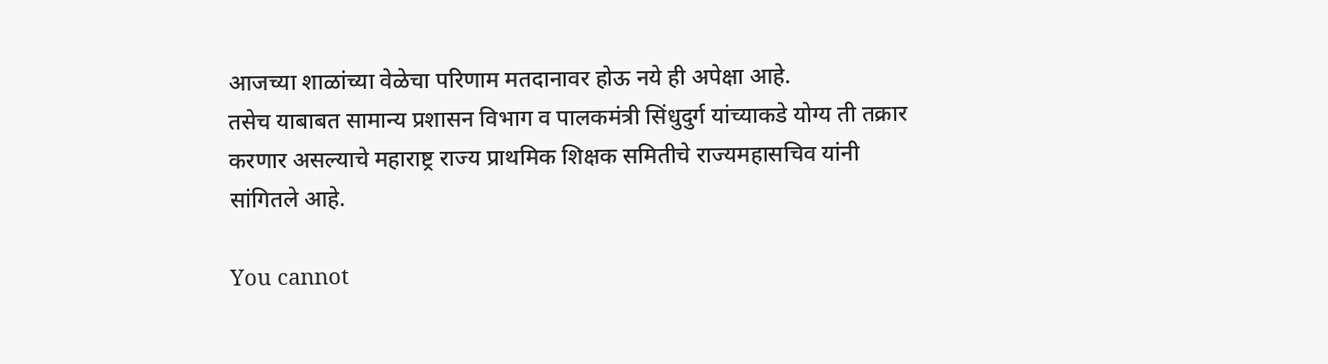आजच्या शाळांच्या वेळेचा परिणाम मतदानावर होऊ नये ही अपेक्षा आहे.
तसेच याबाबत सामान्य प्रशासन विभाग व पालकमंत्री सिंधुदुर्ग यांच्याकडे योग्य ती तक्रार करणार असल्याचे महाराष्ट्र राज्य प्राथमिक शिक्षक समितीचे राज्यमहासचिव यांनी सांगितले आहे.

You cannot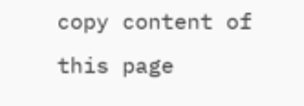copy content of this page